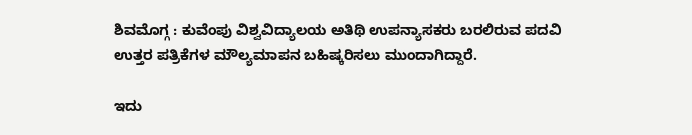ಶಿವಮೊಗ್ಗ : ಕುವೆಂಪು ವಿಶ್ವವಿದ್ಯಾಲಯ ಅತಿಥಿ ಉಪನ್ಯಾಸಕರು ಬರಲಿರುವ ಪದವಿ ಉತ್ತರ ಪತ್ರಿಕೆಗಳ ಮೌಲ್ಯಮಾಪನ ಬಹಿಷ್ಕರಿಸಲು ಮುಂದಾಗಿದ್ದಾರೆ.

ಇದು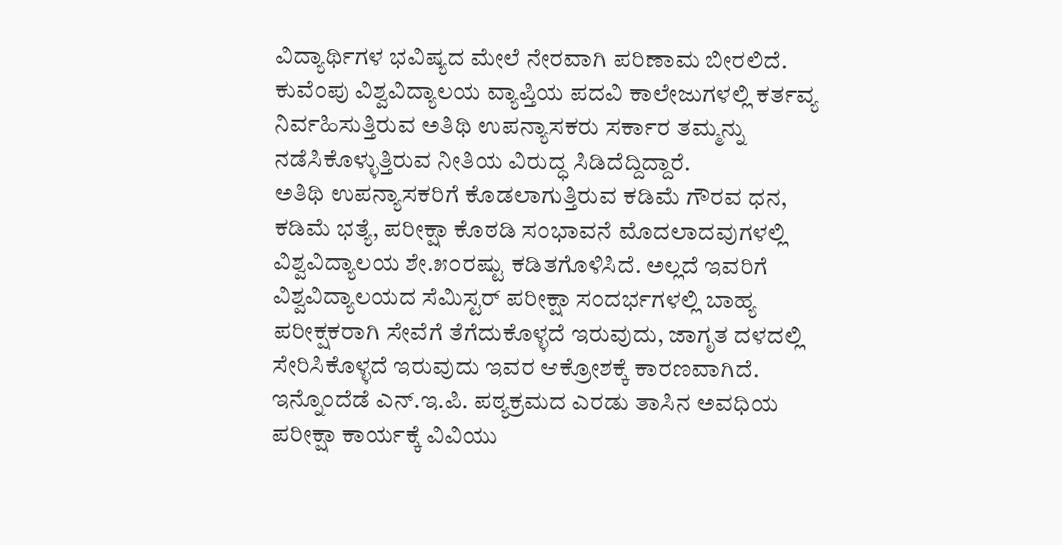ವಿದ್ಯಾರ್ಥಿಗಳ ಭವಿಷ್ಯದ ಮೇಲೆ ನೇರವಾಗಿ ಪರಿಣಾಮ ಬೀರಲಿದೆ. ಕುವೆಂಪು ವಿಶ್ವವಿದ್ಯಾಲಯ ವ್ಯಾಪ್ತಿಯ ಪದವಿ ಕಾಲೇಜುಗಳಲ್ಲಿ ಕರ್ತವ್ಯ ನಿರ್ವಹಿಸುತ್ತಿರುವ ಅತಿಥಿ ಉಪನ್ಯಾಸಕರು ಸರ್ಕಾರ ತಮ್ಮನ್ನು ನಡೆಸಿಕೊಳ್ಳುತ್ತಿರುವ ನೀತಿಯ ವಿರುದ್ಧ ಸಿಡಿದೆದ್ದಿದ್ದಾರೆ.
ಅತಿಥಿ ಉಪನ್ಯಾಸಕರಿಗೆ ಕೊಡಲಾಗುತ್ತಿರುವ ಕಡಿಮೆ ಗೌರವ ಧನ, ಕಡಿಮೆ ಭತ್ಯೆ, ಪರೀಕ್ಷಾ ಕೊಠಡಿ ಸಂಭಾವನೆ ಮೊದಲಾದವುಗಳಲ್ಲಿ ವಿಶ್ವವಿದ್ಯಾಲಯ ಶೇ.೫೦ರಷ್ಟು ಕಡಿತಗೊಳಿಸಿದೆ. ಅಲ್ಲದೆ ಇವರಿಗೆ ವಿಶ್ವವಿದ್ಯಾಲಯದ ಸೆಮಿಸ್ಟರ್ ಪರೀಕ್ಷಾ ಸಂದರ್ಭಗಳಲ್ಲಿ ಬಾಹ್ಯ ಪರೀಕ್ಷಕರಾಗಿ ಸೇವೆಗೆ ತೆಗೆದುಕೊಳ್ಳದೆ ಇರುವುದು, ಜಾಗೃತ ದಳದಲ್ಲಿ ಸೇರಿಸಿಕೊಳ್ಳದೆ ಇರುವುದು ಇವರ ಆಕ್ರೋಶಕ್ಕೆ ಕಾರಣವಾಗಿದೆ. ಇನ್ನೊಂದೆಡೆ ಎನ್.ಇ.ಪಿ. ಪಠ್ಯಕ್ರಮದ ಎರಡು ತಾಸಿನ ಅವಧಿಯ ಪರೀಕ್ಷಾ ಕಾರ್ಯಕ್ಕೆ ವಿವಿಯು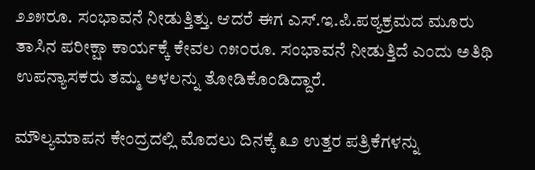೨೨೫ರೂ. ಸಂಭಾವನೆ ನೀಡುತ್ತಿತ್ತು. ಆದರೆ ಈಗ ಎಸ್.ಇ.ಪಿ.ಪಠ್ಯಕ್ರಮದ ಮೂರು ತಾಸಿನ ಪರೀಕ್ಷಾ ಕಾರ್ಯಕ್ಕೆ ಕೇವಲ ೧೫೦ರೂ. ಸಂಭಾವನೆ ನೀಡುತ್ತಿದೆ ಎಂದು ಅತಿಥಿ ಉಪನ್ಯಾಸಕರು ತಮ್ಮ ಅಳಲನ್ನು ತೋಡಿಕೊಂಡಿದ್ದಾರೆ.

ಮೌಲ್ಯಮಾಪನ ಕೇಂದ್ರದಲ್ಲಿ ಮೊದಲು ದಿನಕ್ಕೆ ೩೨ ಉತ್ತರ ಪತ್ರಿಕೆಗಳನ್ನು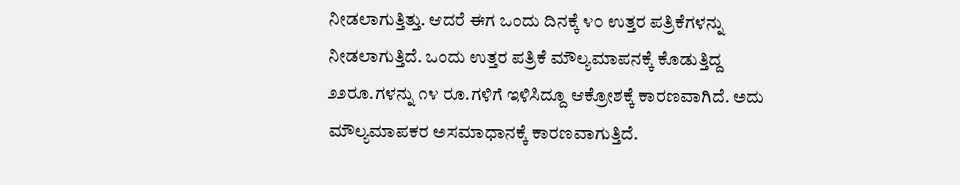ನೀಡಲಾಗುತ್ತಿತ್ತು. ಆದರೆ ಈಗ ಒಂದು ದಿನಕ್ಕೆ ೪೦ ಉತ್ತರ ಪತ್ರಿಕೆಗಳನ್ನು ನೀಡಲಾಗುತ್ತಿದೆ. ಒಂದು ಉತ್ತರ ಪತ್ರಿಕೆ ಮೌಲ್ಯಮಾಪನಕ್ಕೆ ಕೊಡುತ್ತಿದ್ದ ೨೨ರೂ.ಗಳನ್ನು ೧೪ ರೂ.ಗಳಿಗೆ ಇಳಿಸಿದ್ದೂ ಆಕ್ರೋಶಕ್ಕೆ ಕಾರಣವಾಗಿದೆ. ಅದು ಮೌಲ್ಯಮಾಪಕರ ಅಸಮಾಧಾನಕ್ಕೆ ಕಾರಣವಾಗುತ್ತಿದೆ.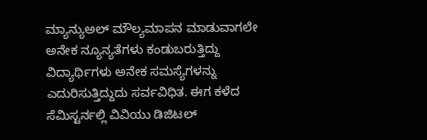ಮ್ಯಾನ್ಯುಅಲ್ ಮೌಲ್ಯಮಾಪನ ಮಾಡುವಾಗಲೇ ಅನೇಕ ನ್ಯೂನ್ಯತೆಗಳು ಕಂಡುಬರುತ್ತಿದ್ದು ವಿದ್ಯಾರ್ಥಿಗಳು ಅನೇಕ ಸಮಸ್ಯೆಗಳನ್ನು ಎದುರಿಸುತ್ತಿದ್ದುದು ಸರ್ವವಿಧಿತ. ಈಗ ಕಳೆದ ಸೆಮಿಸ್ಟರ್ನಲ್ಲಿ ವಿವಿಯು ಡಿಜಿಟಲ್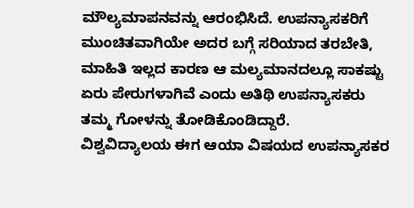ಮೌಲ್ಯಮಾಪನವನ್ನು ಆರಂಭಿಸಿದೆ. ಉಪನ್ಯಾಸಕರಿಗೆ ಮುಂಚಿತವಾಗಿಯೇ ಅದರ ಬಗ್ಗೆ ಸರಿಯಾದ ತರಬೇತಿ, ಮಾಹಿತಿ ಇಲ್ಲದ ಕಾರಣ ಆ ಮಲ್ಯಮಾನದಲ್ಲೂ ಸಾಕಷ್ಟು ಏರು ಪೇರುಗಳಾಗಿವೆ ಎಂದು ಅತಿಥಿ ಉಪನ್ಯಾಸಕರು ತಮ್ಮ ಗೋಳನ್ನು ತೋಡಿಕೊಂಡಿದ್ದಾರೆ.
ವಿಶ್ವವಿದ್ಯಾಲಯ ಈಗ ಆಯಾ ವಿಷಯದ ಉಪನ್ಯಾಸಕರ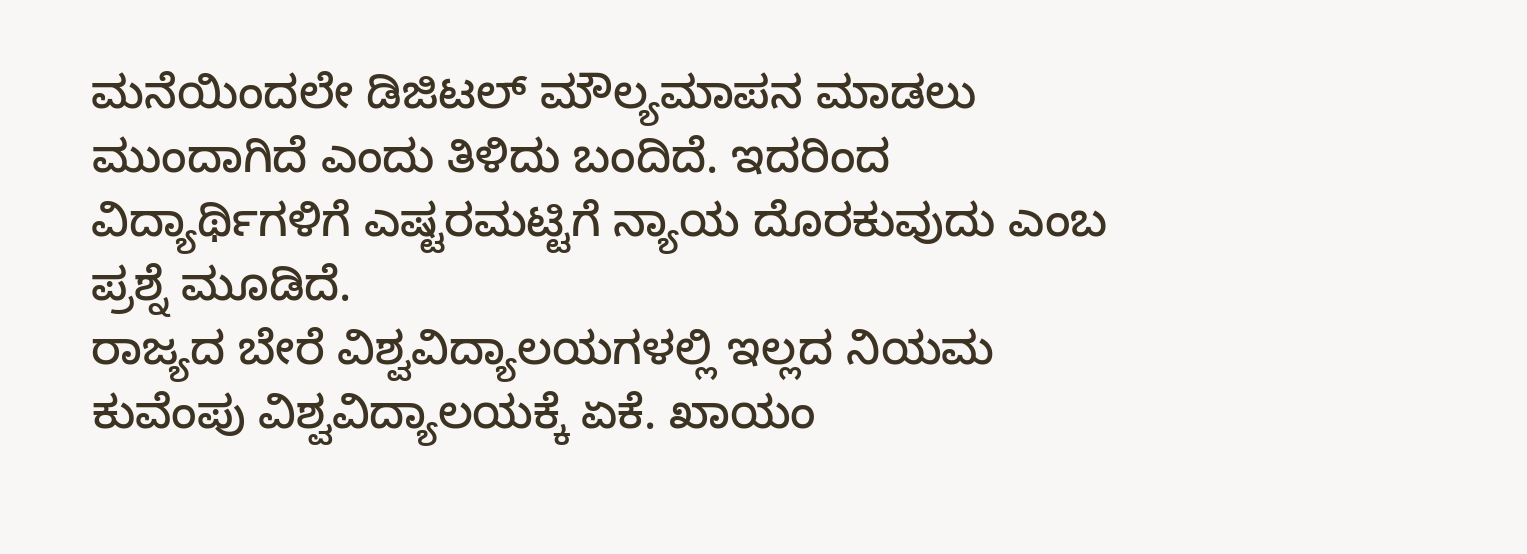ಮನೆಯಿಂದಲೇ ಡಿಜಿಟಲ್ ಮೌಲ್ಯಮಾಪನ ಮಾಡಲು ಮುಂದಾಗಿದೆ ಎಂದು ತಿಳಿದು ಬಂದಿದೆ. ಇದರಿಂದ ವಿದ್ಯಾರ್ಥಿಗಳಿಗೆ ಎಷ್ಟರಮಟ್ಟಿಗೆ ನ್ಯಾಯ ದೊರಕುವುದು ಎಂಬ ಪ್ರಶ್ನೆ ಮೂಡಿದೆ.
ರಾಜ್ಯದ ಬೇರೆ ವಿಶ್ವವಿದ್ಯಾಲಯಗಳಲ್ಲಿ ಇಲ್ಲದ ನಿಯಮ ಕುವೆಂಪು ವಿಶ್ವವಿದ್ಯಾಲಯಕ್ಕೆ ಏಕೆ. ಖಾಯಂ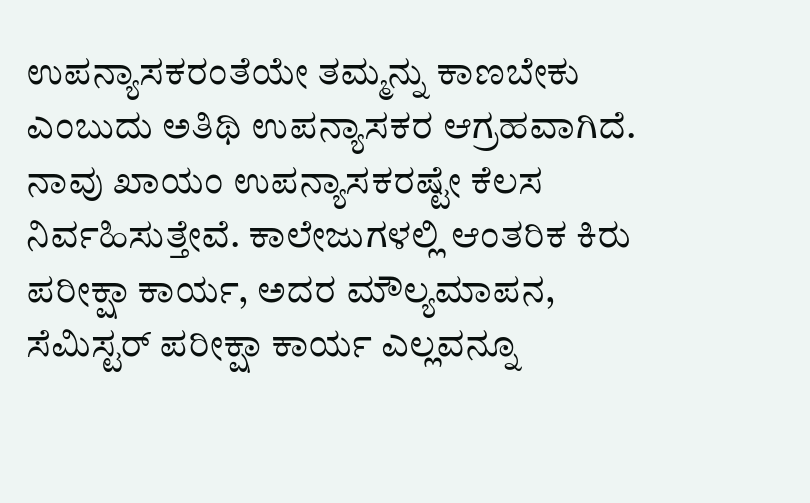ಉಪನ್ಯಾಸಕರಂತೆಯೇ ತಮ್ಮನ್ನು ಕಾಣಬೇಕು ಎಂಬುದು ಅತಿಥಿ ಉಪನ್ಯಾಸಕರ ಆಗ್ರಹವಾಗಿದೆ.
ನಾವು ಖಾಯಂ ಉಪನ್ಯಾಸಕರಷ್ಟೇ ಕೆಲಸ ನಿರ್ವಹಿಸುತ್ತೇವೆ. ಕಾಲೇಜುಗಳಲ್ಲಿ ಆಂತರಿಕ ಕಿರು ಪರೀಕ್ಷಾ ಕಾರ್ಯ, ಅದರ ಮೌಲ್ಯಮಾಪನ, ಸೆಮಿಸ್ಟರ್ ಪರೀಕ್ಷಾ ಕಾರ್ಯ ಎಲ್ಲವನ್ನೂ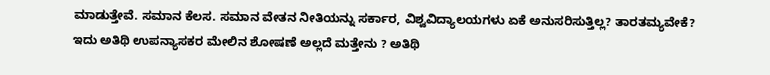ಮಾಡುತ್ತೇವೆ. ಸಮಾನ ಕೆಲಸ. ಸಮಾನ ವೇತನ ನೀತಿಯನ್ನು ಸರ್ಕಾರ, ವಿಶ್ವವಿದ್ಯಾಲಯಗಳು ಏಕೆ ಅನುಸರಿಸುತ್ತಿಲ್ಲ? ತಾರತಮ್ಯವೇಕೆ? ಇದು ಅತಿಥಿ ಉಪನ್ಯಾಸಕರ ಮೇಲಿನ ಶೋಷಣೆ ಅಲ್ಲದೆ ಮತ್ತೇನು ? ಅತಿಥಿ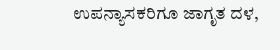ಉಪನ್ಯಾಸಕರಿಗೂ ಜಾಗೃತ ದಳ,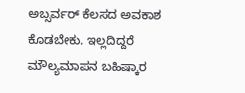ಅಬ್ಸರ್ವರ್ ಕೆಲಸದ ಅವಕಾಶ ಕೊಡಬೇಕು. ಇಲ್ಲದಿದ್ದರೆ ಮೌಲ್ಯಮಾಪನ ಬಹಿಷ್ಕಾರ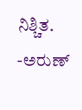ನಿಶ್ಚಿತ.
-ಅರುಣ್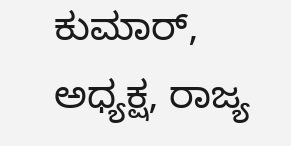ಕುಮಾರ್, ಅಧ್ಯಕ್ಷ, ರಾಜ್ಯ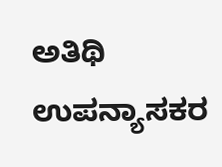ಅತಿಥಿ ಉಪನ್ಯಾಸಕರ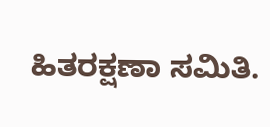ಹಿತರಕ್ಷಣಾ ಸಮಿತಿ.